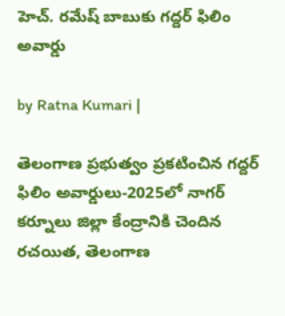హెచ్. రమేష్ బాబుకు గద్దర్ ఫిలిం అవార్డు

by Ratna Kumari |

తెలంగాణ ప్రభుత్వం ప్రకటించిన గద్దర్ ఫిలిం అవార్డులు-2025లో నాగర్ కర్నూలు జిల్లా కేంద్రానికి చెందిన రచయిత, తెలంగాణ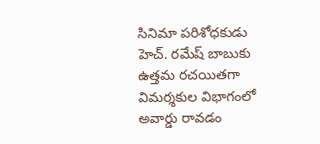సినిమా పరిశోధకుడు హెచ్. రమేష్ బాబుకు ఉత్తమ రచయితగా విమర్శకుల విభాగంలో అవార్డు రావడం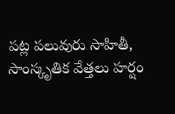పట్ల పలువురు సాహితీ, సాంస్కృతిక వేత్తలు హర్షం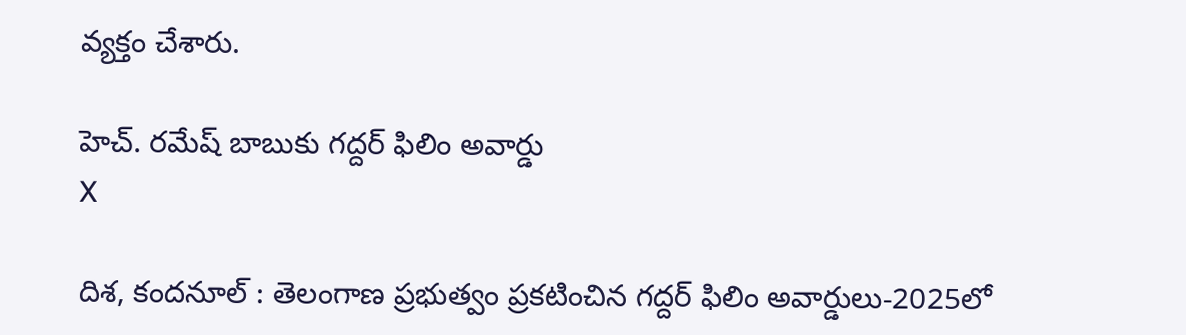వ్యక్తం చేశారు.

హెచ్. రమేష్ బాబుకు గద్దర్ ఫిలిం అవార్డు
X

దిశ, కందనూల్ : తెలంగాణ ప్రభుత్వం ప్రకటించిన గద్దర్ ఫిలిం అవార్డులు-2025లో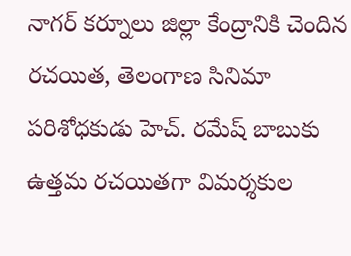నాగర్ కర్నూలు జిల్లా కేంద్రానికి చెందిన రచయిత, తెలంగాణ సినిమా పరిశోధకుడు హెచ్. రమేష్ బాబుకు ఉత్తమ రచయితగా విమర్శకుల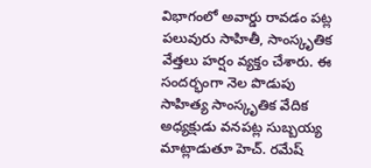విభాగంలో అవార్డు రావడం పట్ల పలువురు సాహితీ, సాంస్కృతిక వేత్తలు హర్షం వ్యక్తం చేశారు. ఈ సందర్భంగా నెల పొడుపు సాహిత్య సాంస్కృతిక వేదిక అధ్యక్షుడు వనపట్ల సుబ్బయ్య మాట్లాడుతూ హెచ్. రమేష్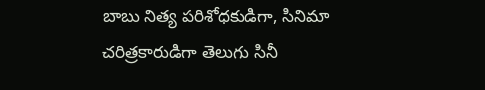బాబు నిత్య పరిశోధకుడిగా, సినిమా చరిత్రకారుడిగా తెలుగు సినీ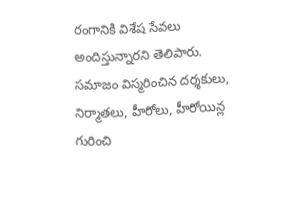రంగానికి విశేష సేవలు అందిస్తున్నారని తెలిపారు. సమాజం విస్మరించిన దర్శకులు, నిర్మాతలు, హీరోలు, హీరోయిన్ల గురించి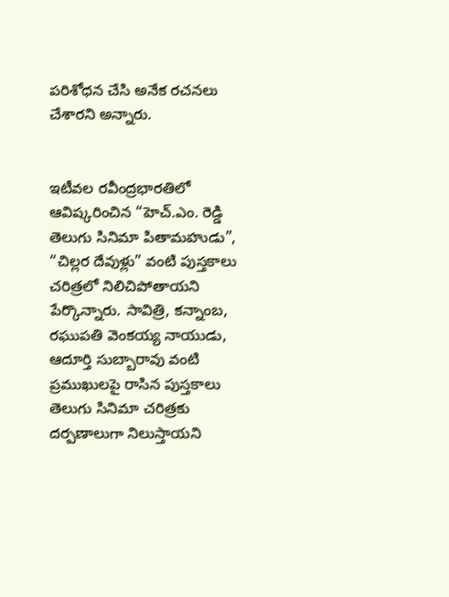పరిశోధన చేసి అనేక రచనలు చేశారని అన్నారు.


ఇటీవల రవీంద్రభారతిలో ఆవిష్కరించిన “హెచ్.ఎం. రెడ్డి తెలుగు సినిమా పితామహుడు”, “చిల్లర దేవుళ్లు” వంటి పుస్తకాలు చరిత్రలో నిలిచిపోతాయని పేర్కొన్నారు. సావిత్రి, కన్నాంబ, రఘుపతి వెంకయ్య నాయుడు, ఆదూర్తి సుబ్బారావు వంటి ప్రముఖులపై రాసిన పుస్తకాలు తెలుగు సినిమా చరిత్రకు దర్పణాలుగా నిలుస్తాయని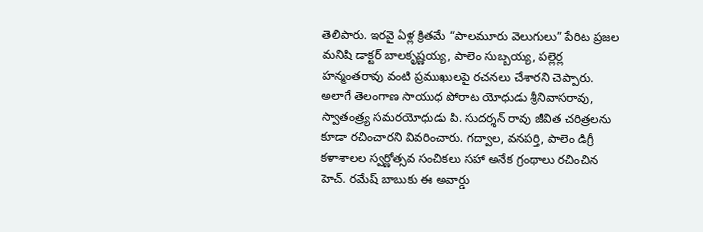తెలిపారు. ఇరవై ఏళ్ల క్రితమే “పాలమూరు వెలుగులు” పేరిట ప్రజల మనిషి డాక్టర్ బాలకృష్ణయ్య, పాలెం సుబ్బయ్య, పల్లెర్ల హన్మంతరావు వంటి ప్రముఖులపై రచనలు చేశారని చెప్పారు. అలాగే తెలంగాణ సాయుధ పోరాట యోధుడు శ్రీనివాసరావు, స్వాతంత్ర్య సమరయోధుడు పి. సుదర్శన్ రావు జీవిత చరిత్రలను కూడా రచించారని వివరించారు. గద్వాల, వనపర్తి, పాలెం డిగ్రీ కళాశాలల స్వర్ణోత్సవ సంచికలు సహా అనేక గ్రంథాలు రచించిన హెచ్. రమేష్ బాబుకు ఈ అవార్డు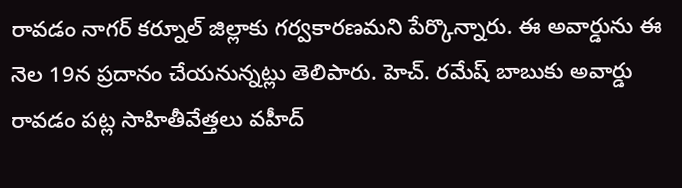రావడం నాగర్ కర్నూల్ జిల్లాకు గర్వకారణమని పేర్కొన్నారు. ఈ అవార్డును ఈ నెల 19న ప్రదానం చేయనున్నట్లు తెలిపారు. హెచ్. రమేష్ బాబుకు అవార్డు రావడం పట్ల సాహితీవేత్తలు వహీద్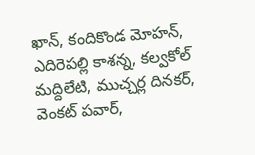ఖాన్, కందికొండ మోహన్, ఎదిరెపల్లి కాశన్న, కల్వకోల్ మద్దిలేటి, ముచ్చర్ల దినకర్, వెంకట్ పవార్,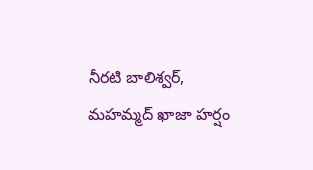నీరటి బాలిశ్వర్, మహమ్మద్ ఖాజా హర్షం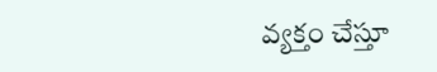వ్యక్తం చేస్తూ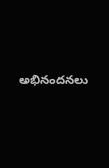అభినందనలు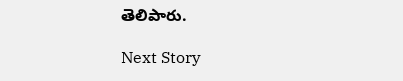తెలిపారు.

Next Story